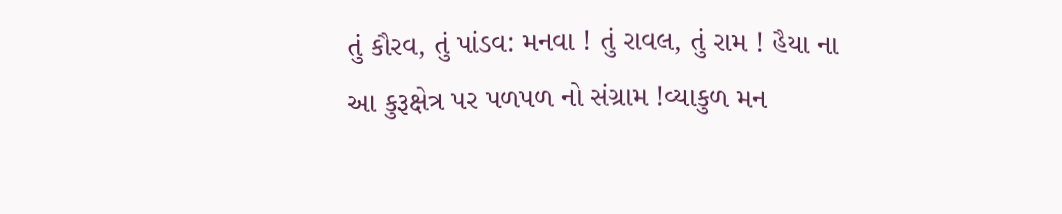તું કૌરવ, તું પાંડવ: મનવા ! તું રાવલ, તું રામ ! હૈયા ના આ કુરૂક્ષેત્ર પર પળપળ નો સંગ્રામ !વ્યાકુળ મન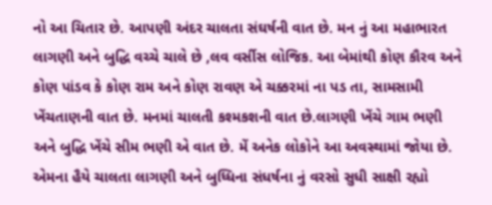નો આ ચિતાર છે. આપણી અંદર ચાલતા સંઘર્ષની વાત છે. મન નું આ મહાભારત લાગણી અને બુદ્ધિ વચ્ચે ચાલે છે ,લવ વર્સીસ લોજિક. આ બેમાંથી કોણ કૌરવ અને કોણ પાંડવ કે કોણ રામ અને કોણ રાવણ એ ચક્કરમાં ના પડ તા, સામસામી ખેંચતાણની વાત છે. મનમાં ચાલતી કશ્મકશની વાત છે.લાગણી ખેંચે ગામ ભણી અને બુદ્ધિ ખેંચે સીમ ભણી એ વાત છે. મેં અનેક લોકોને આ અવસ્થામાં જોયા છે. એમના હૈયે ચાલતા લાગણી અને બુધ્ધિના સંધર્ષના નું વરસો સુધી સાક્ષી રહ્યો